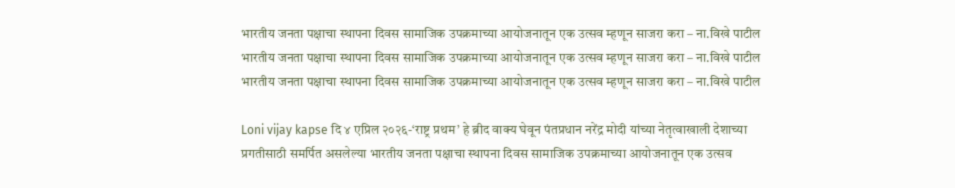भारतीय जनता पक्षाचा स्थापना दिवस सामाजिक उपक्रमाच्या आयोजनातून एक उत्सव म्हणून साजरा करा – ना.विखे पाटील
भारतीय जनता पक्षाचा स्थापना दिवस सामाजिक उपक्रमाच्या आयोजनातून एक उत्सव म्हणून साजरा करा – ना.विखे पाटील
भारतीय जनता पक्षाचा स्थापना दिवस सामाजिक उपक्रमाच्या आयोजनातून एक उत्सव म्हणून साजरा करा – ना.विखे पाटील

Loni vijay kapse दि ४ एप्रिल २०२६-‘राष्ट्र प्रथम’ हे ब्रीद वाक्य घेवून पंतप्रधान नरेंद्र मोदी यांच्या नेतृत्वाखाली देशाच्या प्रगतीसाठी समर्पित असलेल्या भारतीय जनता पक्षाचा स्थापना दिवस सामाजिक उपक्रमाच्या आयोजनातून एक उत्सव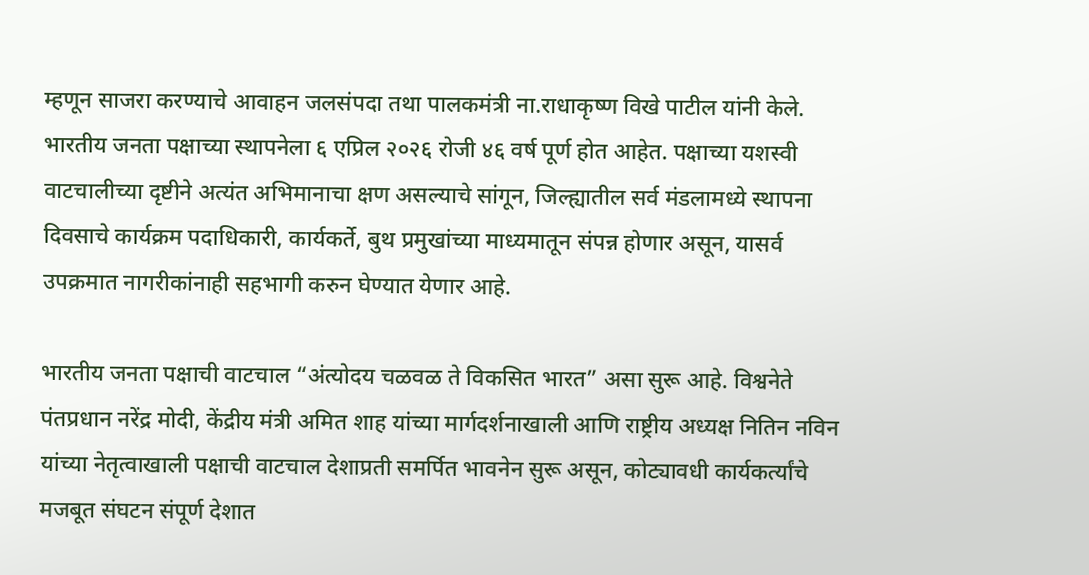म्हणून साजरा करण्याचे आवाहन जलसंपदा तथा पालकमंत्री ना.राधाकृष्ण विखे पाटील यांनी केले.
भारतीय जनता पक्षाच्या स्थापनेला ६ एप्रिल २०२६ रोजी ४६ वर्ष पूर्ण होत आहेत. पक्षाच्या यशस्वी वाटचालीच्या दृष्टीने अत्यंत अभिमानाचा क्षण असल्याचे सांगून, जिल्ह्यातील सर्व मंडलामध्ये स्थापना दिवसाचे कार्यक्रम पदाधिकारी, कार्यकर्ते, बुथ प्रमुखांच्या माध्यमातून संपन्न होणार असून, यासर्व उपक्रमात नागरीकांनाही सहभागी करुन घेण्यात येणार आहे.

भारतीय जनता पक्षाची वाटचाल “अंत्योदय चळवळ ते विकसित भारत” असा सुरू आहे. विश्वनेते पंतप्रधान नरेंद्र मोदी, केंद्रीय मंत्री अमित शाह यांच्या मार्गदर्शनाखाली आणि राष्ट्रीय अध्यक्ष नितिन नविन यांच्या नेतृत्वाखाली पक्षाची वाटचाल देशाप्रती समर्पित भावनेन सुरू असून, कोट्यावधी कार्यकर्त्यांचे मजबूत संघटन संपूर्ण देशात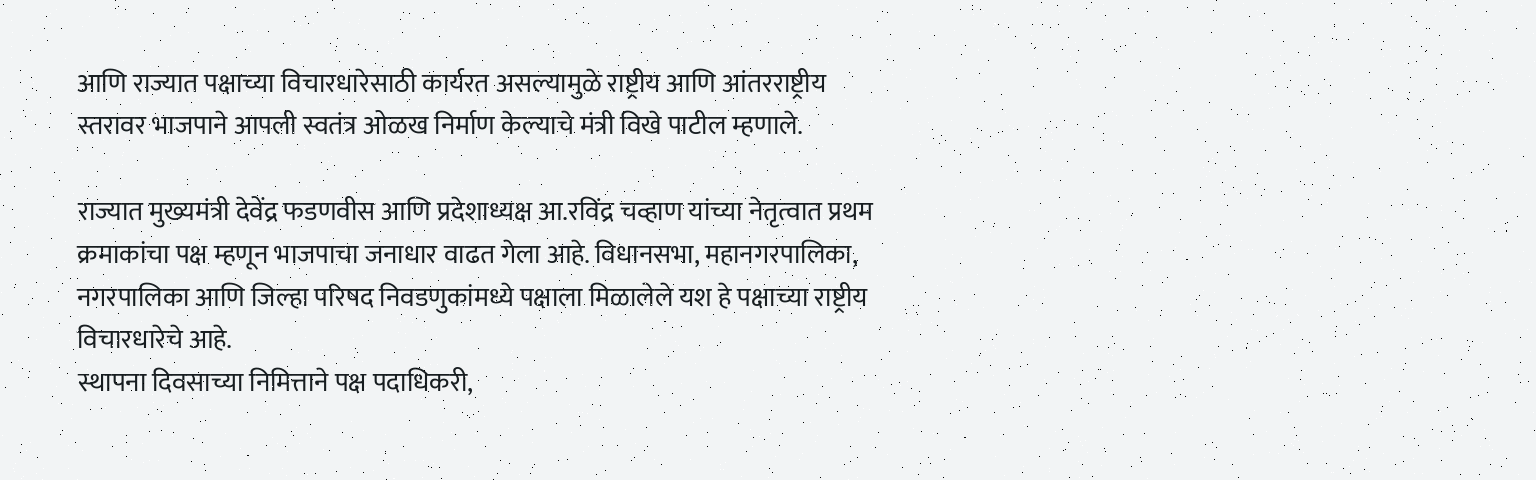आणि राज्यात पक्षाच्या विचारधारेसाठी कार्यरत असल्यामुळे राष्ट्रीय आणि आंतरराष्ट्रीय स्तरावर भाजपाने आपली स्वतंत्र ओळख निर्माण केल्याचे मंत्री विखे पाटील म्हणाले.

राज्यात मुख्यमंत्री देवेंद्र फडणवीस आणि प्रदेशाध्यक्ष आ.रविंद्र चव्हाण यांच्या नेतृत्वात प्रथम क्रमाकांचा पक्ष म्हणून भाजपाचा जनाधार वाढत गेला आहे. विधानसभा, महानगरपालिका, नगरपालिका आणि जिल्हा परिषद निवडणुकांमध्ये पक्षाला मिळालेले यश हे पक्षाच्या राष्ट्रीय विचारधारेचे आहे.
स्थापना दिवसाच्या निमित्ताने पक्ष पदाधिकरी,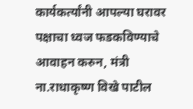कार्यकर्त्यांनी आपल्या घरावर पक्षाचा ध्वज फडकविण्याचे आवाहन करुन, मंत्री ना.राधाकृष्ण विखे पाटील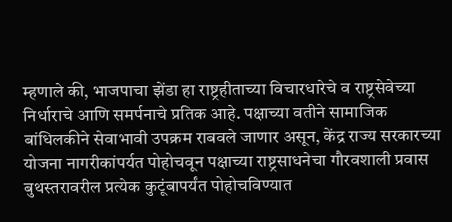म्हणाले की, भाजपाचा झेंडा हा राष्ट्रहीताच्या विचारधारेचे व राष्ट्रसेवेच्या निर्धाराचे आणि समर्पनाचे प्रतिक आहे. पक्षाच्या वतीने सामाजिक बांधिलकीने सेवाभावी उपक्रम राबवले जाणार असून, केंद्र राज्य सरकारच्या योजना नागरीकांपर्यत पोहोचवून पक्षाच्या राष्ट्रसाधनेचा गौरवशाली प्रवास बुथस्तरावरील प्रत्येक कुटूंबापर्यंत पोहोचविण्यात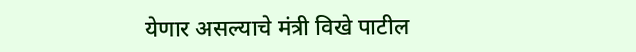येणार असल्याचे मंत्री विखे पाटील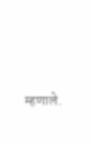म्हणाले.